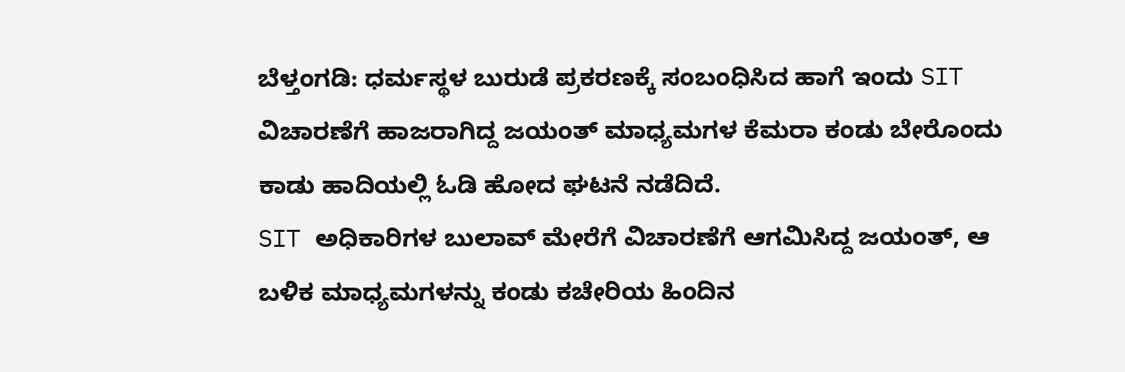ಬೆಳ್ತಂಗಡಿ: ಧರ್ಮಸ್ಥಳ ಬುರುಡೆ ಪ್ರಕರಣಕ್ಕೆ ಸಂಬಂಧಿಸಿದ ಹಾಗೆ ಇಂದು SIT ವಿಚಾರಣೆಗೆ ಹಾಜರಾಗಿದ್ದ ಜಯಂತ್ ಮಾಧ್ಯಮಗಳ ಕೆಮರಾ ಕಂಡು ಬೇರೊಂದು ಕಾಡು ಹಾದಿಯಲ್ಲಿ ಓಡಿ ಹೋದ ಘಟನೆ ನಡೆದಿದೆ.
SIT ಅಧಿಕಾರಿಗಳ ಬುಲಾವ್ ಮೇರೆಗೆ ವಿಚಾರಣೆಗೆ ಆಗಮಿಸಿದ್ದ ಜಯಂತ್, ಆ ಬಳಿಕ ಮಾಧ್ಯಮಗಳನ್ನು ಕಂಡು ಕಚೇರಿಯ ಹಿಂದಿನ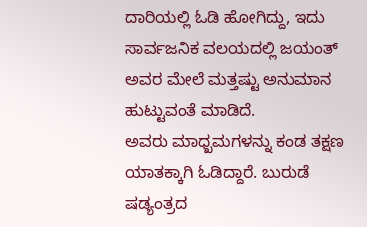ದಾರಿಯಲ್ಲಿ ಓಡಿ ಹೋಗಿದ್ದು, ಇದು ಸಾರ್ವಜನಿಕ ವಲಯದಲ್ಲಿ ಜಯಂತ್ ಅವರ ಮೇಲೆ ಮತ್ತಷ್ಟು ಅನುಮಾನ ಹುಟ್ಟುವಂತೆ ಮಾಡಿದೆ.
ಅವರು ಮಾಧ್ಖಮಗಳನ್ನು ಕಂಡ ತಕ್ಷಣ ಯಾತಕ್ಕಾಗಿ ಓಡಿದ್ದಾರೆ. ಬುರುಡೆ ಷಡ್ಯಂತ್ರದ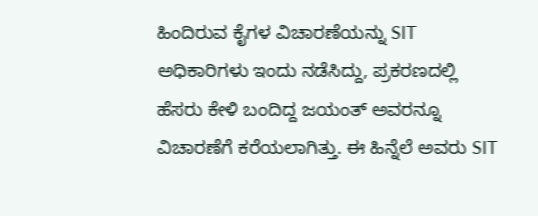ಹಿಂದಿರುವ ಕೈಗಳ ವಿಚಾರಣೆಯನ್ನು SIT ಅಧಿಕಾರಿಗಳು ಇಂದು ನಡೆಸಿದ್ದು, ಪ್ರಕರಣದಲ್ಲಿ ಹೆಸರು ಕೇಳಿ ಬಂದಿದ್ದ ಜಯಂತ್ ಅವರನ್ನೂ ವಿಚಾರಣೆಗೆ ಕರೆಯಲಾಗಿತ್ತು. ಈ ಹಿನ್ನೆಲೆ ಅವರು SIT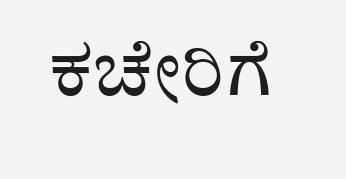ಕಚೇರಿಗೆ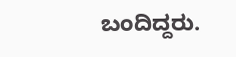ಬಂದಿದ್ದರು.